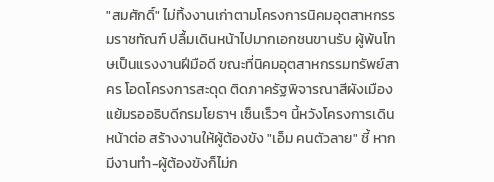"สมศักดิ์" ไม่ทิ้งงานเก่าตามโครงการนิคมอุตสาหกรรมราชทัณฑ์ ปลื้มเดินหน้าไปมากเอกชนขานรับ ผู้พ้นโทษเป็นแรงงานฝีมือดี ขณะที่นิคมอุตสาหกรรมทรัพย์สาคร โอดโครงการสะดุด ติดภาครัฐพิจารณาสีผังเมือง แย้มรออธิบดีกรมโยธาฯ เซ็นเร็วๆ นี้หวังโครงการเดินหน้าต่อ สร้างงานให้ผู้ต้องขัง "เอ็ม คนตัวลาย" ชี้ หากมีงานทำ-ผู้ต้องขังก็ไม่ก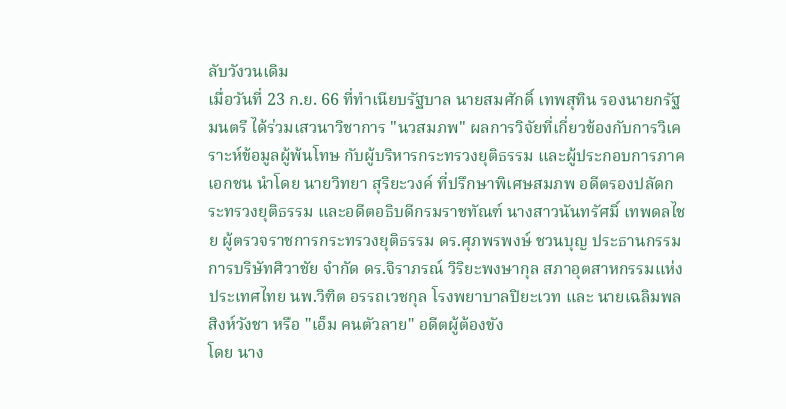ลับวังวนเดิม
เมื่อวันที่ 23 ก.ย. 66 ที่ทำเนียบรัฐบาล นายสมศักดิ์ เทพสุทิน รองนายกรัฐมนตรี ได้ร่วมเสวนาวิชาการ "นวสมภพ" ผลการวิจัยที่เกี่ยวข้องกับการวิเคราะห์ข้อมูลผู้พ้นโทษ กับผู้บริหารกระทรวงยุติธรรม และผู้ประกอบการภาคเอกชน นำโดย นายวิทยา สุริยะวงค์ ที่ปรึกษาพิเศษสมภพ อดีตรองปลัดกระทรวงยุติธรรม และอดีตอธิบดีกรมราชทัณฑ์ นางสาวนันทรัศมิ์ เทพดลไชย ผู้ตรวจราชการกระทรวงยุติธรรม ดร.ศุภพรพงษ์ ชวนบุญ ประธานกรรมการบริษัทศิวาชัย จำกัด ดร.จิราภรณ์ วิริยะพงษากุล สภาอุตสาหกรรมแห่งประเทศไทย นพ.วิฑิต อรรถเวชกุล โรงพยาบาลปิยะเวท และ นายเฉลิมพล สิงห์วังชา หรือ "เอ็ม คนตัวลาย" อดีตผู้ต้องขัง
โดย นาง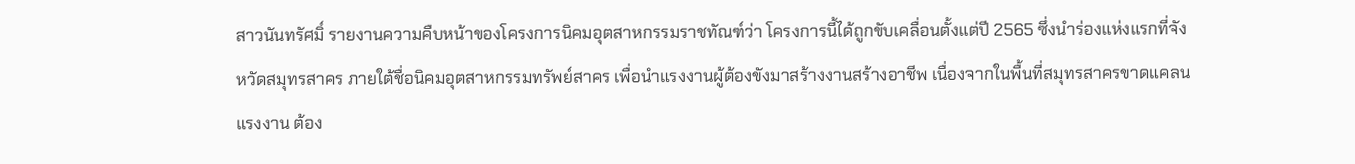สาวนันทรัศมิ์ รายงานความคืบหน้าของโครงการนิคมอุตสาหกรรมราชทัณฑ์ว่า โครงการนี้ได้ถูกขับเคลื่อนตั้งแต่ปี 2565 ซึ่งนำร่องแห่งแรกที่จังหวัดสมุทรสาคร ภายใต้ชื่อนิคมอุตสาหกรรมทรัพย์สาคร เพื่อนำแรงงานผู้ต้องขังมาสร้างงานสร้างอาชีพ เนื่องจากในพื้นที่สมุทรสาครขาดแคลนแรงงาน ต้อง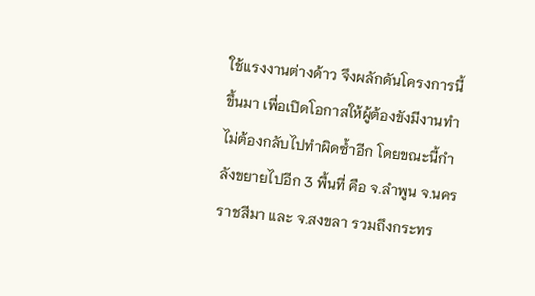ใช้แรงงานต่างด้าว จึงผลักดันโครงการนี้ขึ้นมา เพื่อเปิดโอกาสให้ผู้ต้องขังมีงานทำ ไม่ต้องกลับไปทำผิดซ้ำอีก โดยขณะนี้กำลังขยายไปอีก 3 พื้นที่ คือ จ.ลำพูน จ.นครราชสีมา และ จ.สงขลา รวมถึงกระทร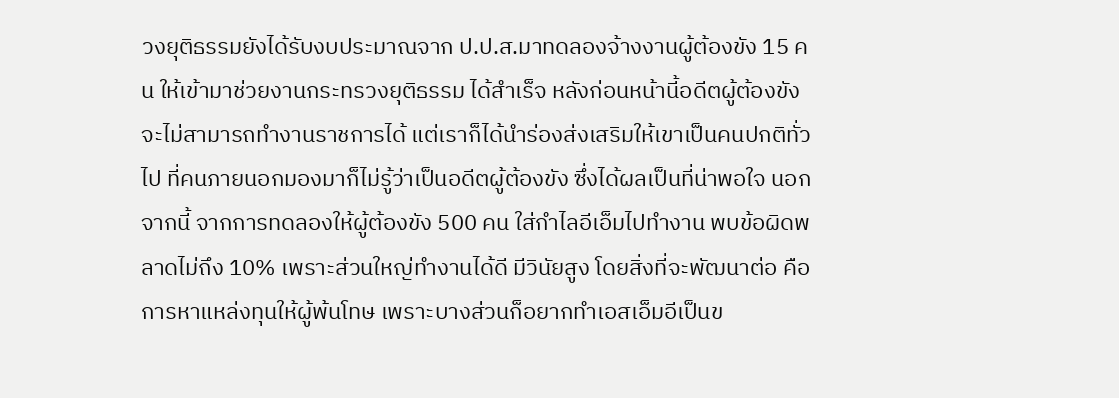วงยุติธรรมยังได้รับงบประมาณจาก ป.ป.ส.มาทดลองจ้างงานผู้ต้องขัง 15 คน ให้เข้ามาช่วยงานกระทรวงยุติธรรม ได้สำเร็จ หลังก่อนหน้านี้อดีตผู้ต้องขังจะไม่สามารถทำงานราชการได้ แต่เราก็ได้นำร่องส่งเสริมให้เขาเป็นคนปกติทั่วไป ที่คนภายนอกมองมาก็ไม่รู้ว่าเป็นอดีตผู้ต้องขัง ซึ่งได้ผลเป็นที่น่าพอใจ นอกจากนี้ จากการทดลองให้ผู้ต้องขัง 500 คน ใส่กำไลอีเอ็มไปทำงาน พบข้อผิดพลาดไม่ถึง 10% เพราะส่วนใหญ่ทำงานได้ดี มีวินัยสูง โดยสิ่งที่จะพัฒนาต่อ คือ การหาแหล่งทุนให้ผู้พ้นโทษ เพราะบางส่วนก็อยากทำเอสเอ็มอีเป็นข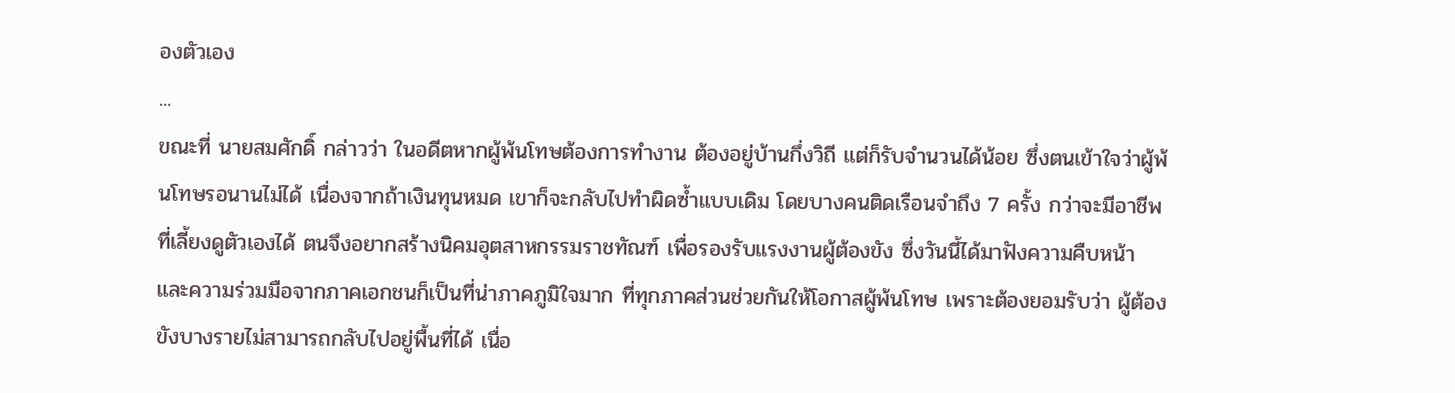องตัวเอง
...
ขณะที่ นายสมศักดิ์ กล่าวว่า ในอดีตหากผู้พ้นโทษต้องการทำงาน ต้องอยู่บ้านกึ่งวิถี แต่ก็รับจำนวนได้น้อย ซึ่งตนเข้าใจว่าผู้พ้นโทษรอนานไม่ได้ เนื่องจากถ้าเงินทุนหมด เขาก็จะกลับไปทำผิดซ้ำแบบเดิม โดยบางคนติดเรือนจำถึง 7 ครั้ง กว่าจะมีอาชีพที่เลี้ยงดูตัวเองได้ ตนจึงอยากสร้างนิคมอุตสาหกรรมราชทัณฑ์ เพื่อรองรับแรงงานผู้ต้องขัง ซึ่งวันนี้ได้มาฟังความคืบหน้า และความร่วมมือจากภาคเอกชนก็เป็นที่น่าภาคภูมิใจมาก ที่ทุกภาคส่วนช่วยกันให้โอกาสผู้พ้นโทษ เพราะต้องยอมรับว่า ผู้ต้องขังบางรายไม่สามารถกลับไปอยู่พื้นที่ได้ เนื่อ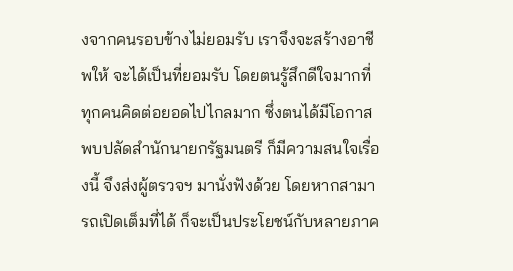งจากคนรอบข้างไม่ยอมรับ เราจึงจะสร้างอาชีพให้ จะได้เป็นที่ยอมรับ โดยตนรู้สึกดีใจมากที่ทุกคนคิดต่อยอดไปไกลมาก ซึ่งตนได้มีโอกาสพบปลัดสำนักนายกรัฐมนตรี ก็มีความสนใจเรื่องนี้ จึงส่งผู้ตรวจฯ มานั่งฟังด้วย โดยหากสามารถเปิดเต็มที่ได้ ก็จะเป็นประโยชน์กับหลายภาค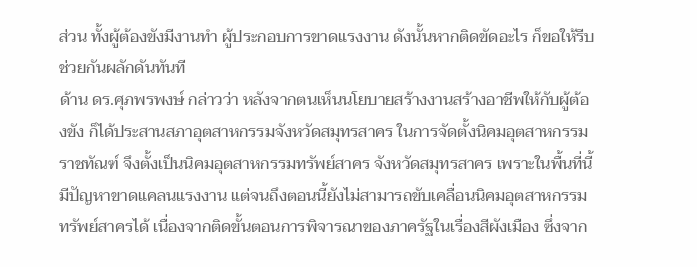ส่วน ทั้งผู้ต้องขังมีงานทำ ผู้ประกอบการขาดแรงงาน ดังนั้นหากติดขัดอะไร ก็ขอให้รีบช่วยกันผลักดันทันที
ด้าน ดร.ศุภพรพงษ์ กล่าวว่า หลังจากตนเห็นนโยบายสร้างงานสร้างอาชีพให้กับผู้ต้องขัง ก็ได้ประสานสภาอุตสาหกรรมจังหวัดสมุทรสาคร ในการจัดตั้งนิคมอุตสาหกรรมราชทัณฑ์ จึงตั้งเป็นนิคมอุตสาหกรรมทรัพย์สาคร จังหวัดสมุทรสาคร เพราะในพื้นที่นี้ มีปัญหาขาดแคลนแรงงาน แต่จนถึงตอนนี้ยังไม่สามารถขับเคลื่อนนิคมอุตสาหกรรมทรัพย์สาครได้ เนื่องจากติดขั้นตอนการพิจารณาของภาครัฐในเรื่องสีผังเมือง ซึ่งจาก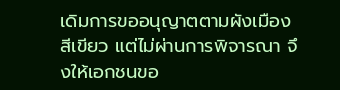เดิมการขออนุญาตตามผังเมืองสีเขียว แต่ไม่ผ่านการพิจารณา จึงให้เอกชนขอ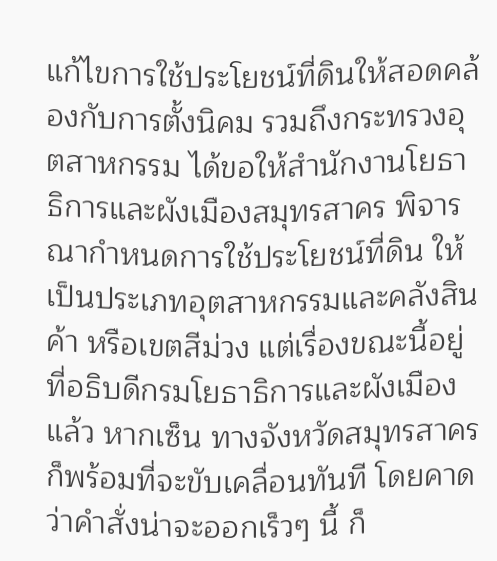แก้ไขการใช้ประโยชน์ที่ดินให้สอดคล้องกับการตั้งนิคม รวมถึงกระทรวงอุตสาหกรรม ได้ขอให้สำนักงานโยธาธิการและผังเมืองสมุทรสาคร พิจารณากำหนดการใช้ประโยชน์ที่ดิน ให้เป็นประเภทอุตสาหกรรมและคลังสินค้า หรือเขตสีม่วง แต่เรื่องขณะนี้อยู่ที่อธิบดีกรมโยธาธิการและผังเมืองแล้ว หากเซ็น ทางจังหวัดสมุทรสาคร ก็พร้อมที่จะขับเคลื่อนทันที โดยคาดว่าคำสั่งน่าจะออกเร็วๆ นี้ ก็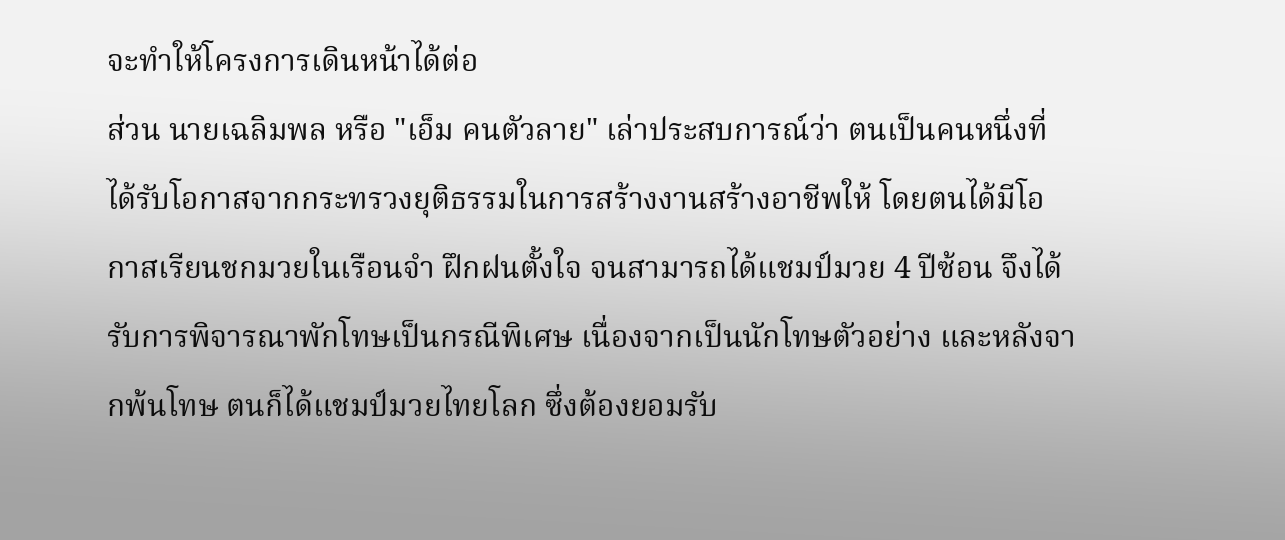จะทำให้โครงการเดินหน้าได้ต่อ
ส่วน นายเฉลิมพล หรือ "เอ็ม คนตัวลาย" เล่าประสบการณ์ว่า ตนเป็นคนหนึ่งที่ได้รับโอกาสจากกระทรวงยุติธรรมในการสร้างงานสร้างอาชีพให้ โดยตนได้มีโอกาสเรียนชกมวยในเรือนจำ ฝึกฝนตั้งใจ จนสามารถได้แชมป์มวย 4 ปีซ้อน จึงได้รับการพิจารณาพักโทษเป็นกรณีพิเศษ เนื่องจากเป็นนักโทษตัวอย่าง และหลังจากพ้นโทษ ตนก็ได้แชมป์มวยไทยโลก ซึ่งต้องยอมรับ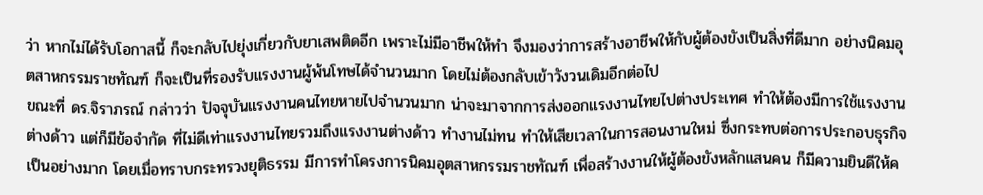ว่า หากไม่ได้รับโอกาสนี้ ก็จะกลับไปยุ่งเกี่ยวกับยาเสพติดอีก เพราะไม่มีอาชีพให้ทำ จึงมองว่าการสร้างอาชีพให้กับผู้ต้องขังเป็นสิ่งที่ดีมาก อย่างนิคมอุตสาหกรรมราชทัณฑ์ ก็จะเป็นที่รองรับแรงงานผู้พ้นโทษได้จำนวนมาก โดยไม่ต้องกลับเข้าวังวนเดิมอีกต่อไป
ขณะที่ ดร.จิราภรณ์ กล่าวว่า ปัจจุบันแรงงานคนไทยหายไปจำนวนมาก น่าจะมาจากการส่งออกแรงงานไทยไปต่างประเทศ ทำให้ต้องมีการใช้แรงงานต่างด้าว แต่ก็มีข้อจำกัด ที่ไม่ดีเท่าแรงงานไทยรวมถึงแรงงานต่างด้าว ทำงานไม่ทน ทำให้เสียเวลาในการสอนงานใหม่ ซึ่งกระทบต่อการประกอบธุรกิจเป็นอย่างมาก โดยเมื่อทราบกระทรวงยุติธรรม มีการทำโครงการนิคมอุตสาหกรรมราชทัณฑ์ เพื่อสร้างงานให้ผู้ต้องขังหลักแสนคน ก็มีความยินดีให้ค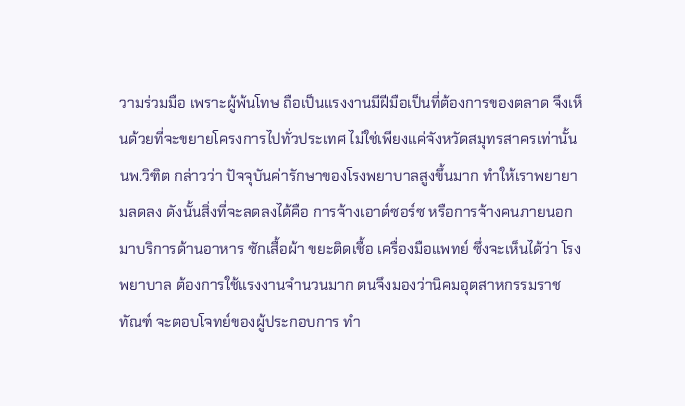วามร่วมมือ เพราะผู้พ้นโทษ ถือเป็นแรงงานมีฝีมือเป็นที่ต้องการของตลาด จึงเห็นด้วยที่จะขยายโครงการไปทั่วประเทศ ไม่ใช่เพียงแค่จังหวัดสมุทรสาครเท่านั้น
นพ.วิฑิต กล่าวว่า ปัจจุบันค่ารักษาของโรงพยาบาลสูงขึ้นมาก ทำให้เราพยายามลดลง ดังนั้นสิ่งที่จะลดลงได้คือ การจ้างเอาต์ซอร์ซ หรือการจ้างคนภายนอกมาบริการด้านอาหาร ซักเสื้อผ้า ขยะติดเชื้อ เครื่องมือแพทย์ ซึ่งจะเห็นได้ว่า โรงพยาบาล ต้องการใช้แรงงานจำนวนมาก ตนจึงมองว่านิคมอุตสาหกรรมราชทัณฑ์ จะตอบโจทย์ของผู้ประกอบการ ทำ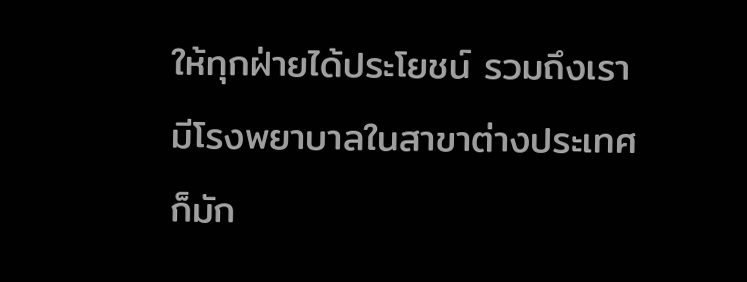ให้ทุกฝ่ายได้ประโยชน์ รวมถึงเรามีโรงพยาบาลในสาขาต่างประเทศ ก็มัก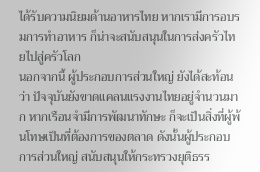ได้รับความนิยมด้านอาหารไทย หากเรามีการอบรมการทำอาหาร ก็น่าจะสนับสนุนในการส่งครัวไทยไปสู่ครัวโลก
นอกจากนี้ ผู้ประกอบการส่วนใหญ่ ยังได้สะท้อนว่า ปัจจุบันยังขาดแคลนแรงงานไทยอยู่จำนวนมาก หากเรือนจำมีการพัฒนาทักษะ ก็จะเป็นสิ่งที่ผู้พ้นโทษเป็นที่ต้องการของตลาด ดังนั้นผู้ประกอบการส่วนใหญ่ สนับสนุนให้กระทรวงยุติธรร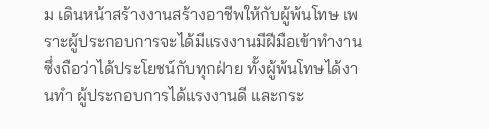ม เดินหน้าสร้างงานสร้างอาชีพให้กับผู้พ้นโทษ เพราะผู้ประกอบการจะได้มีแรงงานมีฝีมือเข้าทำงาน ซึ่งถือว่าได้ประโยชน์กับทุกฝ่าย ทั้งผู้พ้นโทษได้งานทำ ผู้ประกอบการได้แรงงานดี และกระ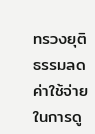ทรวงยุติธรรมลดค่าใช้จ่ายในการดู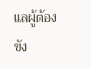แลผู้ต้องขัง